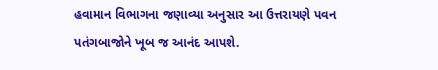હવામાન વિભાગના જણાવ્યા અનુસાર આ ઉત્તરાયણે પવન પતંગબાજોને ખૂબ જ આનંદ આપશે.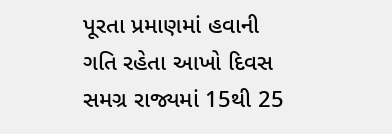પૂરતા પ્રમાણમાં હવાની ગતિ રહેતા આખો દિવસ સમગ્ર રાજ્યમાં 15થી 25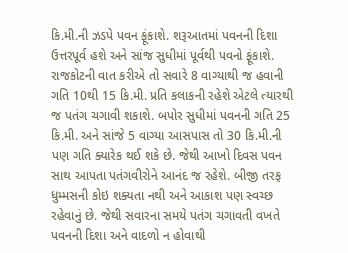કિ.મી.ની ઝડપે પવન ફૂંકાશે. શરૂઆતમાં પવનની દિશા ઉત્તરપૂર્વ હશે અને સાંજ સુધીમાં પૂર્વથી પવનો ફૂંકાશે.
રાજકોટની વાત કરીએ તો સવારે 8 વાગ્યાથી જ હવાની ગતિ 10થી 15 કિ.મી. પ્રતિ કલાકની રહેશે એટલે ત્યારથી જ પતંગ ચગાવી શકાશે. બપોર સુધીમાં પવનની ગતિ 25 કિ.મી. અને સાંજે 5 વાગ્યા આસપાસ તો 30 કિ.મી.ની પણ ગતિ ક્યારેક થઈ શકે છે. જેથી આખો દિવસ પવન સાથ આપતા પતંગવીરોને આનંદ જ રહેશે. બીજી તરફ ધુમ્મસની કોઇ શક્યતા નથી અને આકાશ પણ સ્વચ્છ રહેવાનું છે. જેથી સવારના સમયે પતંગ ચગાવતી વખતે પવનની દિશા અને વાદળો ન હોવાથી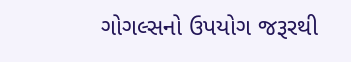ગોગલ્સનો ઉપયોગ જરૂરથી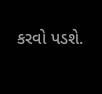કરવો પડશે.